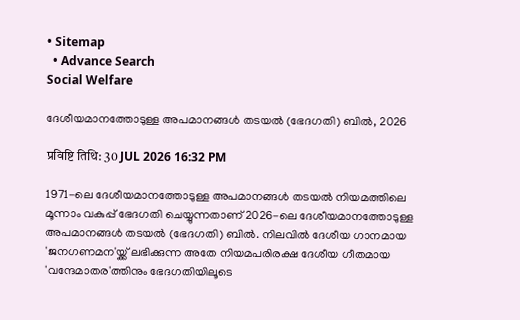• Sitemap
  • Advance Search
Social Welfare

ദേശീയമാനത്തോടുള്ള അപമാനങ്ങള്‍ തടയൽ (ഭേദഗതി) ബിൽ, 2026

प्रविष्टि तिथि: 30 JUL 2026 16:32 PM

1971-ലെ ദേശീയമാനത്തോടുള്ള അപമാനങ്ങള്‍ തടയൽ നിയമത്തിലെ മൂന്നാം വകുപ്പ് ഭേദഗതി ചെയ്യുന്നതാണ് 2026-ലെ ദേശീയമാനത്തോടുള്ള അപമാനങ്ങള്‍ തടയൽ (ഭേദഗതി) ബിൽ. നിലവിൽ ദേശീയ ഗാനമായ 'ജനഗണമന'യ്ക്ക് ലഭിക്കുന്ന അതേ നിയമപരിരക്ഷ ദേശീയ ഗീതമായ 'വന്ദേമാതര'ത്തിനും ഭേദഗതിയിലൂടെ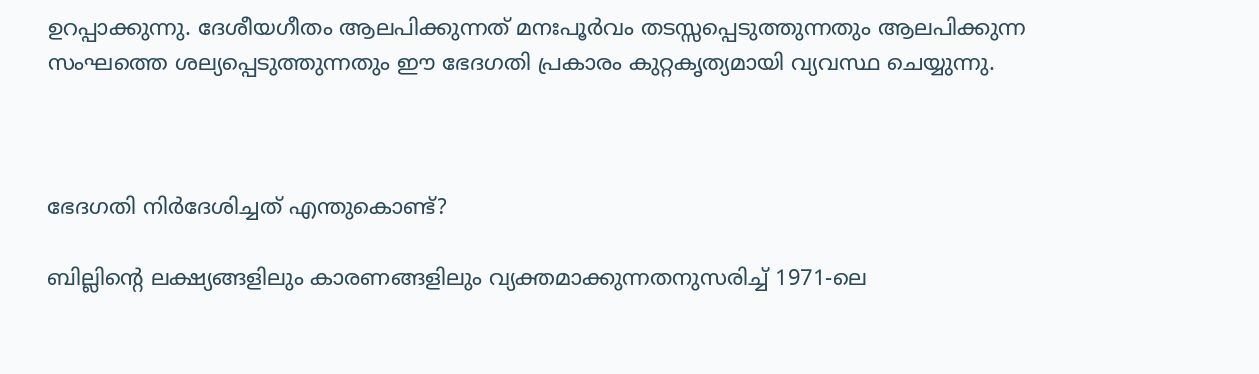ഉറപ്പാക്കുന്നു. ദേശീയഗീതം ആലപിക്കുന്നത് മനഃപൂര്‍വം തടസ്സപ്പെടുത്തുന്നതും ആലപിക്കുന്ന സംഘത്തെ ശല്യപ്പെടുത്തുന്നതും ഈ ഭേദഗതി പ്രകാരം കുറ്റകൃത്യമായി വ്യവസ്ഥ ചെയ്യുന്നു.



ഭേദഗതി നിർദേശിച്ചത് എന്തുകൊണ്ട്?

ബില്ലിൻ്റെ ലക്ഷ്യങ്ങളിലും കാരണങ്ങളിലും വ്യക്തമാക്കുന്നതനുസരിച്ച് 1971-ലെ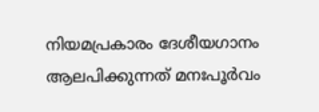നിയമപ്രകാരം ദേശീയഗാനം ആലപിക്കുന്നത് മനഃപൂര്‍വം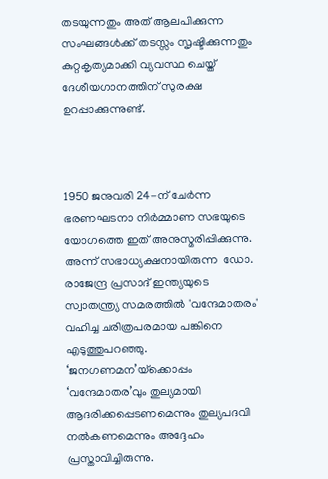തടയുന്നതും അത് ആലപിക്കുന്ന സംഘങ്ങള്‍ക്ക് തടസ്സം സൃഷ്ടിക്കുന്നതും കുറ്റകൃത്യമാക്കി വ്യവസ്ഥ ചെയ്ത് ദേശീയഗാനത്തിന് സുരക്ഷ ഉറപ്പാക്കുന്നുണ്ട്.



1950 ജനുവരി 24-ന് ചേർന്ന ഭരണഘടനാ നിർമ്മാണ സഭയുടെ  യോഗത്തെ ഇത് അനുസ്മരിപ്പിക്കുന്നു. അന്ന് സഭാധ്യക്ഷനായിരുന്ന  ഡോ. രാജേന്ദ്ര പ്രസാദ് ഇന്ത്യയുടെ സ്വാതന്ത്ര്യ സമരത്തിൽ 'വന്ദേമാതരം' വഹിച്ച ചരിത്രപരമായ പങ്കിനെ എടുത്തുപറഞ്ഞു.  ‘ജനഗണമന’യ്‌ക്കൊപ്പം ‘വന്ദേമാതര’വും തുല്യമായി ആദരിക്കപ്പെടണമെന്നും തുല്യപദവി നൽകണമെന്നും അദ്ദേഹം പ്രസ്താവിച്ചിരുന്നു.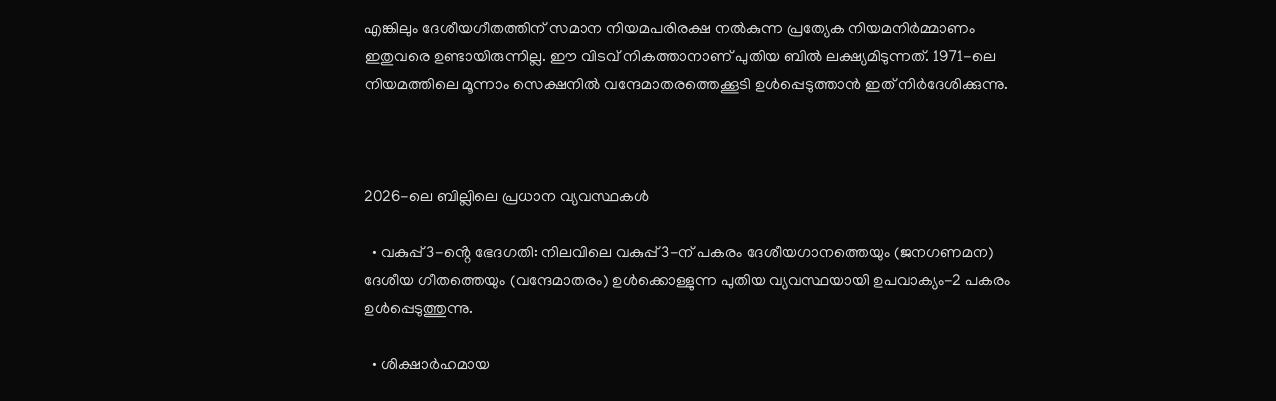എങ്കിലും ദേശീയഗീതത്തിന് സമാന നിയമപരിരക്ഷ നൽകുന്ന പ്രത്യേക നിയമനിർമ്മാണം ഇതുവരെ ഉണ്ടായിരുന്നില്ല. ഈ വിടവ് നികത്താനാണ് പുതിയ ബിൽ ലക്ഷ്യമിടുന്നത്. 1971-ലെ നിയമത്തിലെ മൂന്നാം സെക്ഷനില്‍ വന്ദേമാതരത്തെക്കൂടി ഉൾപ്പെടുത്താൻ ഇത് നിർദേശിക്കുന്നു.



2026-ലെ ബില്ലിലെ പ്രധാന വ്യവസ്ഥകൾ

  • വകുപ്പ് 3-ൻ്റെ ഭേദഗതി: നിലവിലെ വകുപ്പ് 3-ന് പകരം ദേശീയഗാനത്തെയും (ജനഗണമന) ദേശീയ ഗീതത്തെയും (വന്ദേമാതരം) ഉൾക്കൊള്ളുന്ന പുതിയ വ്യവസ്ഥയായി ഉപവാക്യം-2 പകരം ഉൾപ്പെടുത്തുന്നു.

  • ശിക്ഷാർഹമായ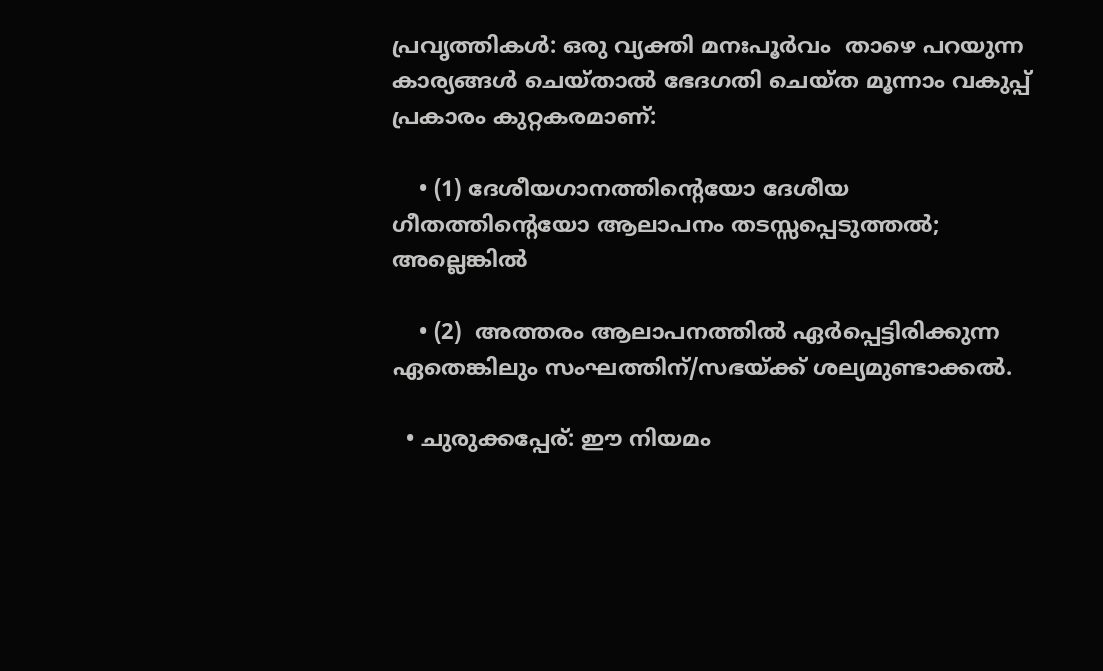പ്രവൃത്തികൾ: ഒരു വ്യക്തി മനഃപൂർവം  താഴെ പറയുന്ന കാര്യങ്ങൾ ചെയ്താൽ ഭേദഗതി ചെയ്ത മൂന്നാം വകുപ്പ് പ്രകാരം കുറ്റകരമാണ്:

    • (1) ദേശീയഗാനത്തിൻ്റെയോ ദേശീയ ഗീതത്തിൻ്റെയോ ആലാപനം തടസ്സപ്പെടുത്തൽ; അല്ലെങ്കിൽ

    • (2)  അത്തരം ആലാപനത്തിൽ ഏർപ്പെട്ടിരിക്കുന്ന ഏതെങ്കിലും സംഘത്തിന്/സഭയ്ക്ക് ശല്യമുണ്ടാക്കൽ.

  • ചുരുക്കപ്പേര്: ഈ നിയമം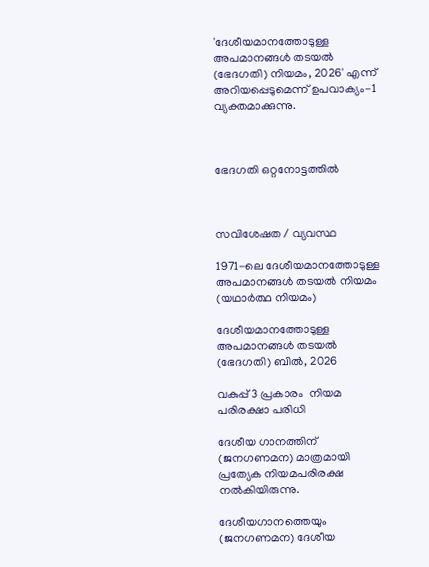'ദേശീയമാനത്തോടുള്ള അപമാനങ്ങള്‍ തടയൽ (ഭേദഗതി) നിയമം, 2026' എന്ന് അറിയപ്പെടുമെന്ന് ഉപവാക്യം-1 വ്യക്തമാക്കുന്നു.



ഭേദഗതി ഒറ്റനോട്ടത്തിൽ



സവിശേഷത / വ്യവസ്ഥ

1971-ലെ ദേശീയമാനത്തോടുള്ള അപമാനങ്ങള്‍ തടയൽ നിയമം (യഥാർത്ഥ നിയമം)

ദേശീയമാനത്തോടുള്ള അപമാനങ്ങള്‍ തടയൽ (ഭേദഗതി) ബിൽ, 2026

വകുപ്പ് 3 പ്രകാരം  നിയമ പരിരക്ഷാ പരിധി

ദേശീയ ഗാനത്തിന് (ജനഗണമന) മാത്രമായി പ്രത്യേക നിയമപരിരക്ഷ നൽകിയിരുന്നു.

ദേശീയഗാനത്തെയും (ജനഗണമന) ദേശീയ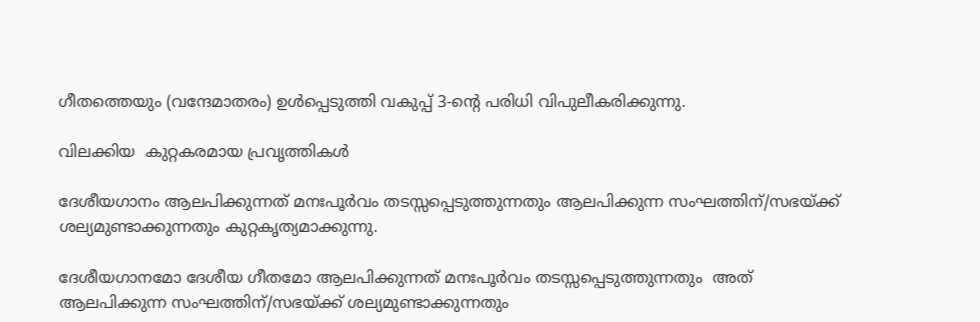ഗീതത്തെയും (വന്ദേമാതരം) ഉൾപ്പെടുത്തി വകുപ്പ് 3-ൻ്റെ പരിധി വിപുലീകരിക്കുന്നു.

വിലക്കിയ  കുറ്റകരമായ പ്രവൃത്തികൾ

ദേശീയഗാനം ആലപിക്കുന്നത് മനഃപൂർവം തടസ്സപ്പെടുത്തുന്നതും ആലപിക്കുന്ന സംഘത്തിന്/സഭയ്ക്ക് ശല്യമുണ്ടാക്കുന്നതും കുറ്റകൃത്യമാക്കുന്നു.

ദേശീയഗാനമോ ദേശീയ ഗീതമോ ആലപിക്കുന്നത് മനഃപൂര്‍വം തടസ്സപ്പെടുത്തുന്നതും  അത് ആലപിക്കുന്ന സംഘത്തിന്/സഭയ്ക്ക് ശല്യമുണ്ടാക്കുന്നതും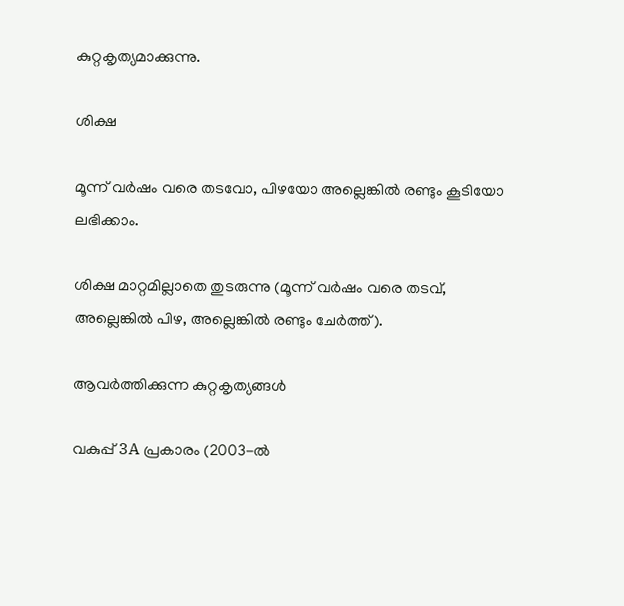കുറ്റകൃത്യമാക്കുന്നു.

ശിക്ഷ

മൂന്ന് വർഷം വരെ തടവോ, പിഴയോ അല്ലെങ്കിൽ രണ്ടും കൂടിയോ ലഭിക്കാം.

ശിക്ഷ മാറ്റമില്ലാതെ തുടരുന്നു (മൂന്ന് വർഷം വരെ തടവ്, അല്ലെങ്കിൽ പിഴ, അല്ലെങ്കിൽ രണ്ടും ചേര്‍ത്ത്).

ആവർത്തിക്കുന്ന കുറ്റകൃത്യങ്ങൾ

വകുപ്പ് 3A പ്രകാരം (2003-ൽ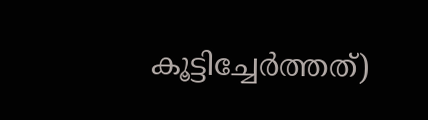കൂട്ടിച്ചേർത്തത്)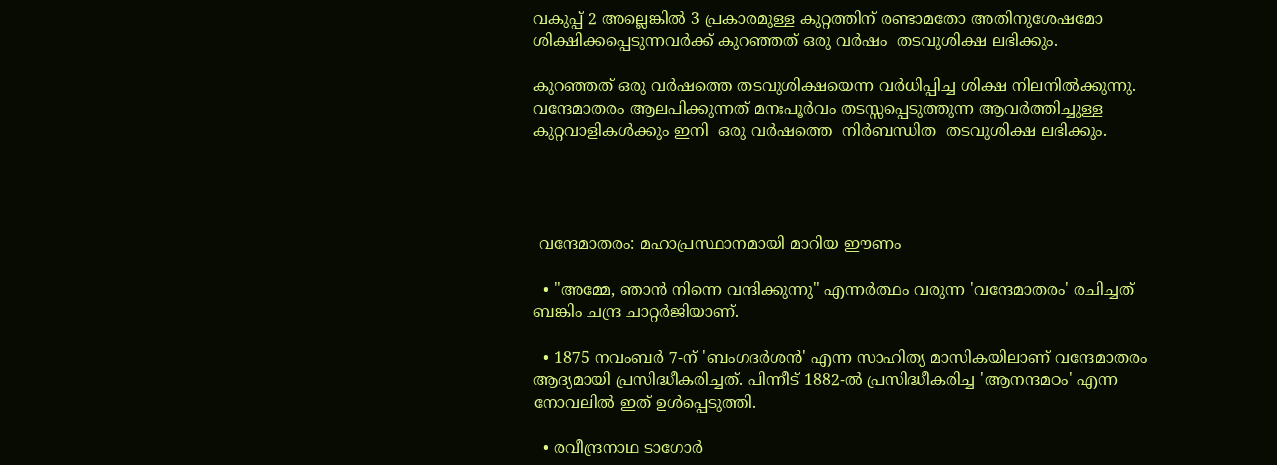വകുപ്പ് 2 അല്ലെങ്കിൽ 3 പ്രകാരമുള്ള കുറ്റത്തിന് രണ്ടാമതോ അതിനുശേഷമോ ശിക്ഷിക്കപ്പെടുന്നവർക്ക് കുറഞ്ഞത് ഒരു വർഷം  തടവുശിക്ഷ ലഭിക്കും.

കുറഞ്ഞത് ഒരു വർഷത്തെ തടവുശിക്ഷയെന്ന വർധിപ്പിച്ച ശിക്ഷ നിലനിൽക്കുന്നു. വന്ദേമാതരം ആലപിക്കുന്നത് മനഃപൂര്‍വം തടസ്സപ്പെടുത്തുന്ന ആവർത്തിച്ചുള്ള കുറ്റവാളികൾക്കും ഇനി  ഒരു വർഷത്തെ  നിർബന്ധിത  തടവുശിക്ഷ ലഭിക്കും.




 വന്ദേമാതരം: മഹാപ്രസ്ഥാനമായി മാറിയ ഈണം

  • "അമ്മേ, ഞാൻ നിന്നെ വന്ദിക്കുന്നു" എന്നർത്ഥം വരുന്ന 'വന്ദേമാതരം' രചിച്ചത് ബങ്കിം ചന്ദ്ര ചാറ്റർജിയാണ്.

  • 1875 നവംബർ 7-ന് 'ബംഗദർശൻ' എന്ന സാഹിത്യ മാസികയിലാണ് വന്ദേമാതരം ആദ്യമായി പ്രസിദ്ധീകരിച്ചത്. പിന്നീട് 1882-ൽ പ്രസിദ്ധീകരിച്ച 'ആനന്ദമഠം' എന്ന നോവലിൽ ഇത് ഉൾപ്പെടുത്തി.

  • രവീന്ദ്രനാഥ ടാഗോർ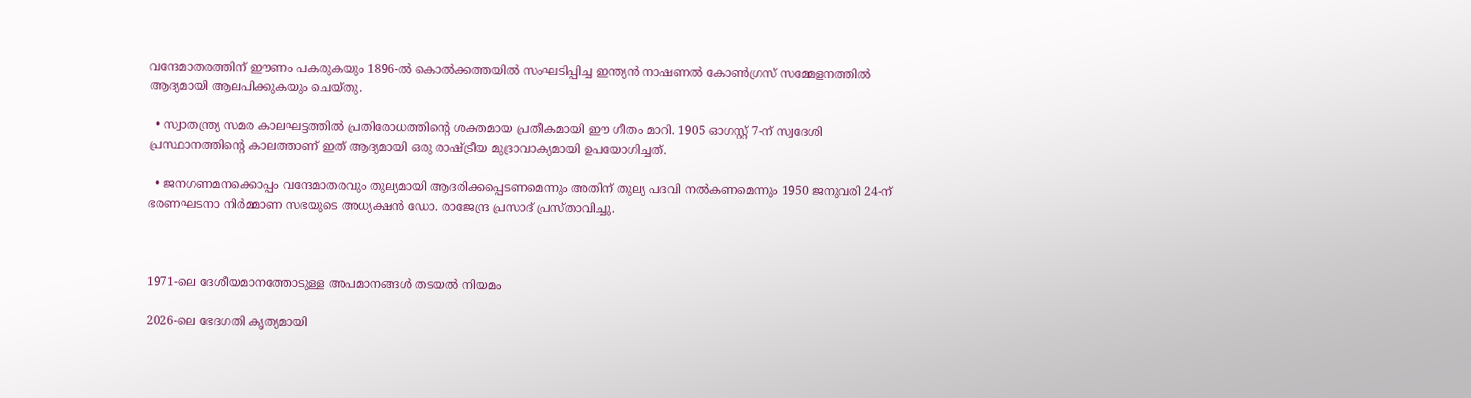വന്ദേമാതരത്തിന് ഈണം പകരുകയും 1896-ൽ കൊല്‍ക്കത്തയില്‍ സംഘടിപ്പിച്ച ഇന്ത്യൻ നാഷണൽ കോൺഗ്രസ് സമ്മേളനത്തിൽ ആദ്യമായി ആലപിക്കുകയും ചെയ്തു.

  • സ്വാതന്ത്ര്യ സമര കാലഘട്ടത്തിൽ പ്രതിരോധത്തിൻ്റെ ശക്തമായ പ്രതീകമായി ഈ ഗീതം മാറി. 1905 ഓഗസ്റ്റ് 7-ന് സ്വദേശി പ്രസ്ഥാനത്തിൻ്റെ കാലത്താണ് ഇത് ആദ്യമായി ഒരു രാഷ്ട്രീയ മുദ്രാവാക്യമായി ഉപയോഗിച്ചത്.

  • ജനഗണമനക്കൊപ്പം വന്ദേമാതരവും തുല്യമായി ആദരിക്കപ്പെടണമെന്നും അതിന് തുല്യ പദവി നൽകണമെന്നും 1950 ജനുവരി 24-ന് ഭരണഘടനാ നിർമ്മാണ സഭയുടെ അധ്യക്ഷൻ ഡോ. രാജേന്ദ്ര പ്രസാദ് പ്രസ്താവിച്ചു.



1971-ലെ ദേശീയമാനത്തോടുള്ള അപമാനങ്ങള്‍ തടയൽ നിയമം

2026-ലെ ഭേദഗതി കൃത്യമായി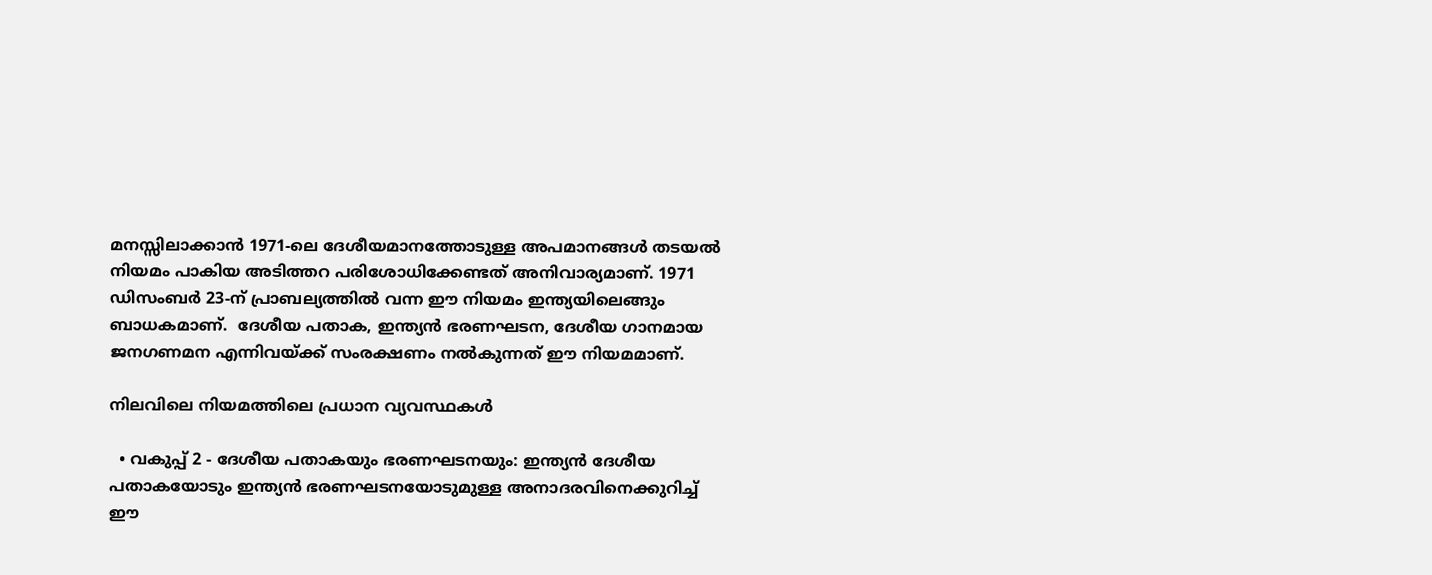മനസ്സിലാക്കാന്‍ 1971-ലെ ദേശീയമാനത്തോടുള്ള അപമാനങ്ങള്‍ തടയൽ നിയമം പാകിയ അടിത്തറ പരിശോധിക്കേണ്ടത് അനിവാര്യമാണ്. 1971 ഡിസംബർ 23-ന് പ്രാബല്യത്തിൽ വന്ന ഈ നിയമം ഇന്ത്യയിലെങ്ങും ബാധകമാണ്.  ദേശീയ പതാക, ഇന്ത്യൻ ഭരണഘടന, ദേശീയ ഗാനമായ ജനഗണമന എന്നിവയ്ക്ക് സംരക്ഷണം നൽകുന്നത് ഈ നിയമമാണ്.

നിലവിലെ നിയമത്തിലെ പ്രധാന വ്യവസ്ഥകൾ

  • വകുപ്പ് 2 - ദേശീയ പതാകയും ഭരണഘടനയും: ഇന്ത്യൻ ദേശീയ പതാകയോടും ഇന്ത്യൻ ഭരണഘടനയോടുമുള്ള അനാദരവിനെക്കുറിച്ച് ഈ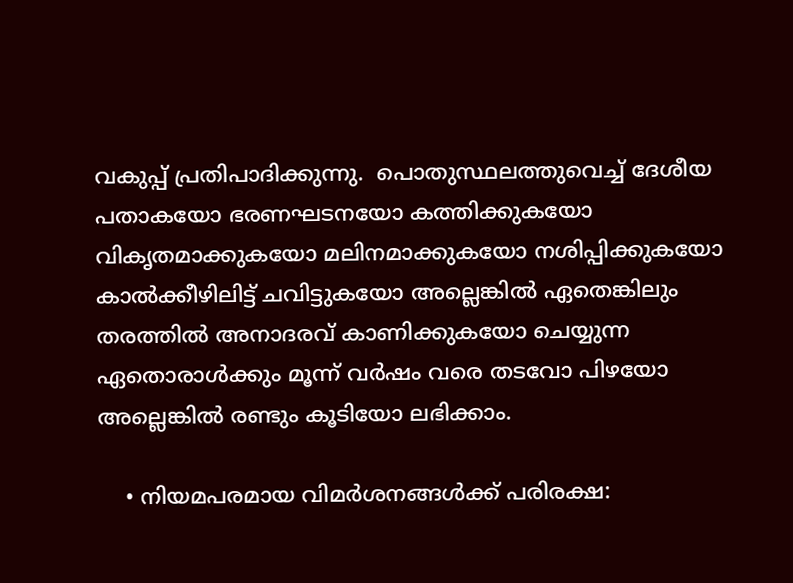വകുപ്പ് പ്രതിപാദിക്കുന്നു.  പൊതുസ്ഥലത്തുവെച്ച് ദേശീയ പതാകയോ ഭരണഘടനയോ കത്തിക്കുകയോ വികൃതമാക്കുകയോ മലിനമാക്കുകയോ നശിപ്പിക്കുകയോ കാൽക്കീഴിലിട്ട് ചവിട്ടുകയോ അല്ലെങ്കിൽ ഏതെങ്കിലും തരത്തിൽ അനാദരവ് കാണിക്കുകയോ ചെയ്യുന്ന ഏതൊരാള്‍ക്കും മൂന്ന് വർഷം വരെ തടവോ പിഴയോ അല്ലെങ്കിൽ രണ്ടും കൂടിയോ ലഭിക്കാം.

    • നിയമപരമായ വിമർശനങ്ങൾക്ക് പരിരക്ഷ: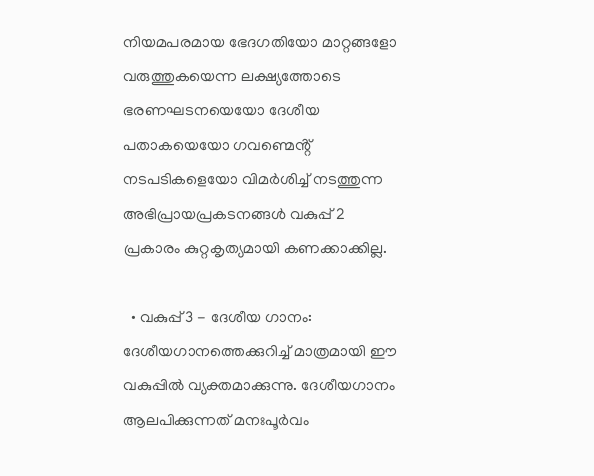നിയമപരമായ ഭേദഗതിയോ മാറ്റങ്ങളോ വരുത്തുകയെന്ന ലക്ഷ്യത്തോടെ ഭരണഘടനയെയോ ദേശീയ പതാകയെയോ ഗവണ്മെൻ്റ് നടപടികളെയോ വിമർശിച്ച് നടത്തുന്ന അഭിപ്രായപ്രകടനങ്ങൾ വകുപ്പ് 2 പ്രകാരം കുറ്റകൃത്യമായി കണക്കാക്കില്ല.

  • വകുപ്പ് 3 - ദേശീയ ഗാനം: ദേശീയഗാനത്തെക്കുറിച്ച് മാത്രമായി ഈ വകുപ്പിൽ വ്യക്തമാക്കുന്നു. ദേശീയഗാനം ആലപിക്കുന്നത് മനഃപൂര്‍വം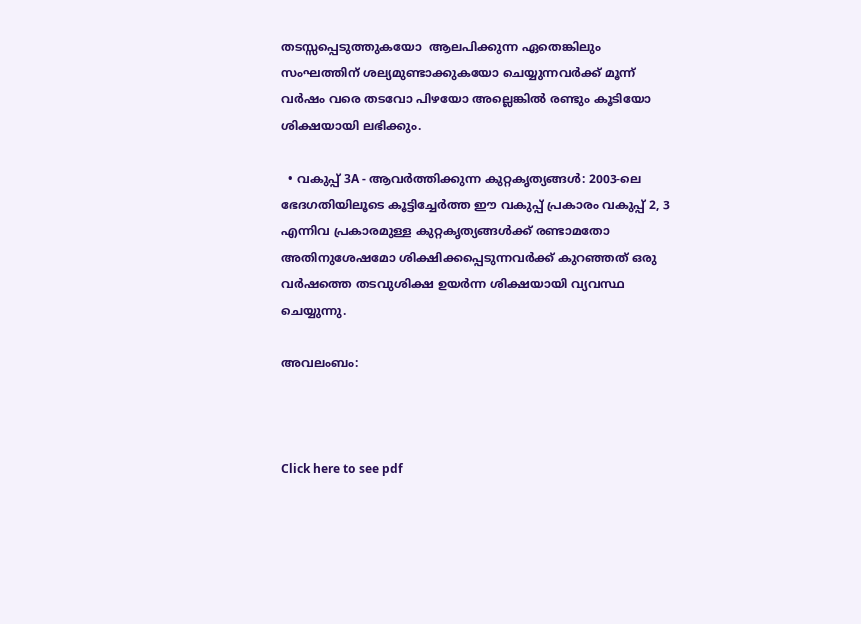തടസ്സപ്പെടുത്തുകയോ  ആലപിക്കുന്ന ഏതെങ്കിലും സംഘത്തിന് ശല്യമുണ്ടാക്കുകയോ ചെയ്യുന്നവര്‍ക്ക് മൂന്ന് വർഷം വരെ തടവോ പിഴയോ അല്ലെങ്കിൽ രണ്ടും കൂടിയോ ശിക്ഷയായി ലഭിക്കും.

  • വകുപ്പ് 3A - ആവർത്തിക്കുന്ന കുറ്റകൃത്യങ്ങൾ: 2003-ലെ ഭേദഗതിയിലൂടെ കൂട്ടിച്ചേർത്ത ഈ വകുപ്പ് പ്രകാരം വകുപ്പ് 2, 3 എന്നിവ പ്രകാരമുള്ള കുറ്റകൃത്യങ്ങൾക്ക് രണ്ടാമതോ അതിനുശേഷമോ ശിക്ഷിക്കപ്പെടുന്നവർക്ക് കുറഞ്ഞത് ഒരു വർഷത്തെ തടവുശിക്ഷ ഉയര്‍ന്ന ശിക്ഷയായി വ്യവസ്ഥ ചെയ്യുന്നു.

അവലംബം:



Click here to see pdf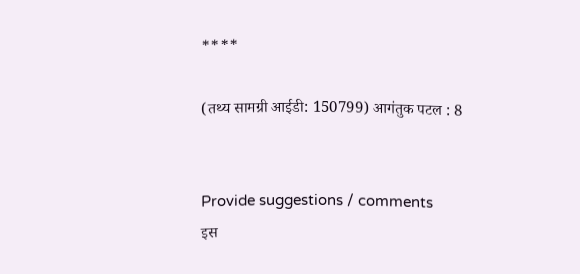****

(तथ्य सामग्री आईडी: 150799) आगंतुक पटल : 8


Provide suggestions / comments
इस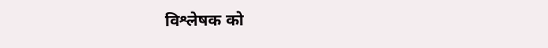विश्लेषक को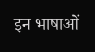इन भाषाओं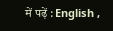में पढ़ें : English ,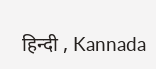हिन्दी , Kannada